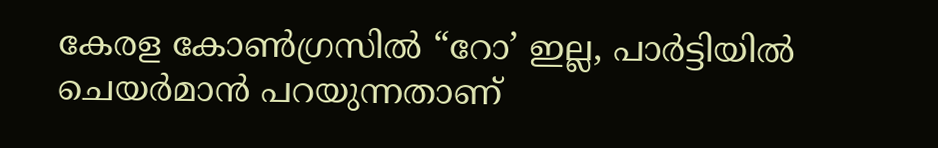കേരള കോൺഗ്രസിൽ “റോ’ ഇല്ല, പാർട്ടിയിൽ ചെയർമാൻ പറയുന്നതാണ്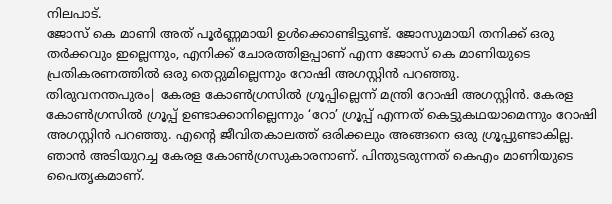നിലപാട്.
ജോസ് കെ മാണി അത് പൂർണ്ണമായി ഉൾക്കൊണ്ടിട്ടുണ്ട്. ജോസുമായി തനിക്ക് ഒരു തർക്കവും ഇല്ലെന്നും, എനിക്ക് ചോരത്തിളപ്പാണ് എന്ന ജോസ് കെ മാണിയുടെ പ്രതികരണത്തിൽ ഒരു തെറ്റുമില്ലെന്നും റോഷി അഗസ്റ്റിൻ പറഞ്ഞു.
തിരുവനന്തപുരം| കേരള കോൺഗ്രസിൽ ഗ്രൂപ്പില്ലെന്ന് മന്ത്രി റോഷി അഗസ്റ്റിൻ. കേരള കോൺഗ്രസിൽ ഗ്രൂപ്പ് ഉണ്ടാക്കാനില്ലെന്നും ‘റോ’ ഗ്രൂപ്പ് എന്നത് കെട്ടുകഥയാമെന്നും റോഷി അഗസ്റ്റിൻ പറഞ്ഞു. എന്റെ ജീവിതകാലത്ത് ഒരിക്കലും അങ്ങനെ ഒരു ഗ്രൂപ്പുണ്ടാകില്ല. ഞാൻ അടിയുറച്ച കേരള കോൺഗ്രസുകാരനാണ്. പിന്തുടരുന്നത് കെഎം മാണിയുടെ പൈതൃകമാണ്.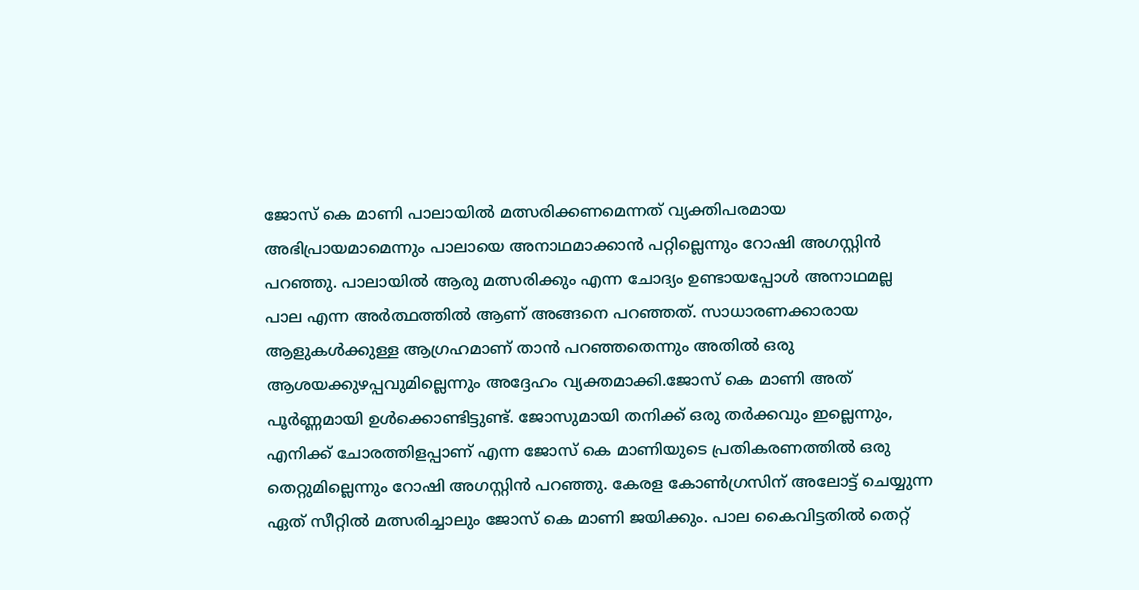ജോസ് കെ മാണി പാലായിൽ മത്സരിക്കണമെന്നത് വ്യക്തിപരമായ അഭിപ്രായമാമെന്നും പാലായെ അനാഥമാക്കാൻ പറ്റില്ലെന്നും റോഷി അഗസ്റ്റിൻ പറഞ്ഞു. പാലായിൽ ആരു മത്സരിക്കും എന്ന ചോദ്യം ഉണ്ടായപ്പോൾ അനാഥമല്ല പാല എന്ന അർത്ഥത്തിൽ ആണ് അങ്ങനെ പറഞ്ഞത്. സാധാരണക്കാരായ ആളുകൾക്കുള്ള ആഗ്രഹമാണ് താൻ പറഞ്ഞതെന്നും അതിൽ ഒരു ആശയക്കുഴപ്പവുമില്ലെന്നും അദ്ദേഹം വ്യക്തമാക്കി.ജോസ് കെ മാണി അത് പൂർണ്ണമായി ഉൾക്കൊണ്ടിട്ടുണ്ട്. ജോസുമായി തനിക്ക് ഒരു തർക്കവും ഇല്ലെന്നും, എനിക്ക് ചോരത്തിളപ്പാണ് എന്ന ജോസ് കെ മാണിയുടെ പ്രതികരണത്തിൽ ഒരു തെറ്റുമില്ലെന്നും റോഷി അഗസ്റ്റിൻ പറഞ്ഞു. കേരള കോൺഗ്രസിന് അലോട്ട് ചെയ്യുന്ന ഏത് സീറ്റിൽ മത്സരിച്ചാലും ജോസ് കെ മാണി ജയിക്കും. പാല കൈവിട്ടതിൽ തെറ്റ്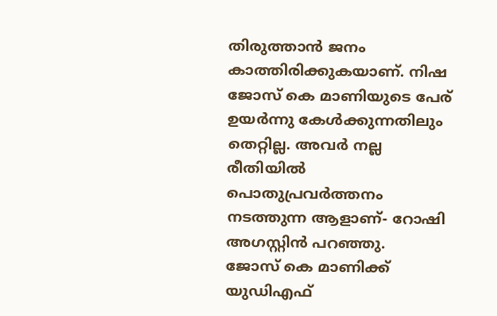തിരുത്താൻ ജനം കാത്തിരിക്കുകയാണ്. നിഷ ജോസ് കെ മാണിയുടെ പേര് ഉയർന്നു കേൾക്കുന്നതിലും തെറ്റില്ല. അവർ നല്ല രീതിയിൽ പൊതുപ്രവർത്തനം നടത്തുന്ന ആളാണ്- റോഷി അഗസ്റ്റിൻ പറഞ്ഞു.
ജോസ് കെ മാണിക്ക് യുഡിഎഫ്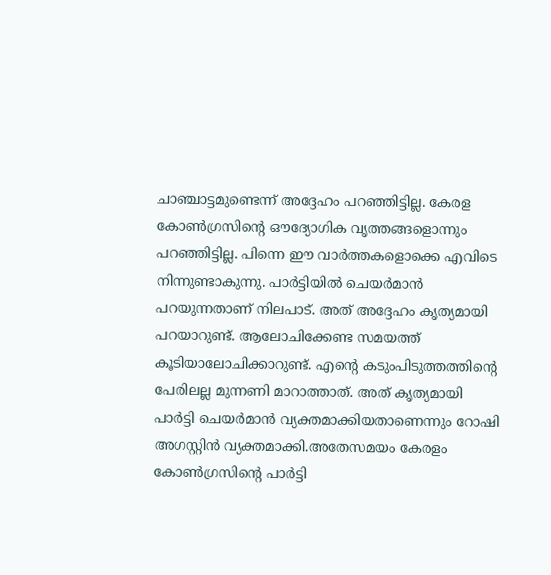ചാഞ്ചാട്ടമുണ്ടെന്ന് അദ്ദേഹം പറഞ്ഞിട്ടില്ല. കേരള കോൺഗ്രസിന്റെ ഔദ്യോഗിക വൃത്തങ്ങളൊന്നും പറഞ്ഞിട്ടില്ല. പിന്നെ ഈ വാർത്തകളൊക്കെ എവിടെ നിന്നുണ്ടാകുന്നു. പാർട്ടിയിൽ ചെയർമാൻ പറയുന്നതാണ് നിലപാട്. അത് അദ്ദേഹം കൃത്യമായി പറയാറുണ്ട്. ആലോചിക്കേണ്ട സമയത്ത് കൂടിയാലോചിക്കാറുണ്ട്. എന്റെ കടുംപിടുത്തത്തിന്റെ പേരിലല്ല മുന്നണി മാറാത്താത്. അത് കൃത്യമായി പാർട്ടി ചെയർമാൻ വ്യക്തമാക്കിയതാണെന്നും റോഷി അഗസ്റ്റിൻ വ്യക്തമാക്കി.അതേസമയം കേരളം കോൺഗ്രസിന്റെ പാർട്ടി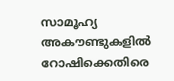സാമൂഹ്യ അകൗണ്ടുകളിൽ റോഷിക്കെതിരെ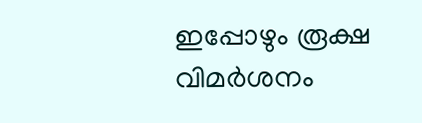ഇപ്പോഴും രൂക്ഷ വിമർശനം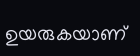ഉയരുകയാണ്